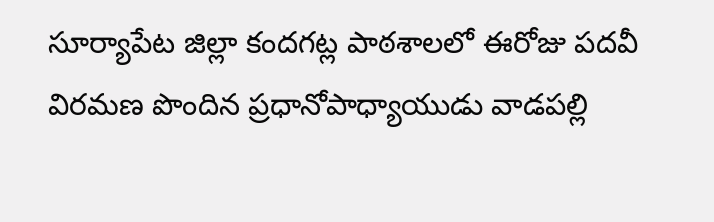సూర్యాపేట జిల్లా కందగట్ల పాఠశాలలో ఈరోజు పదవీ విరమణ పొందిన ప్రధానోపాధ్యాయుడు వాడపల్లి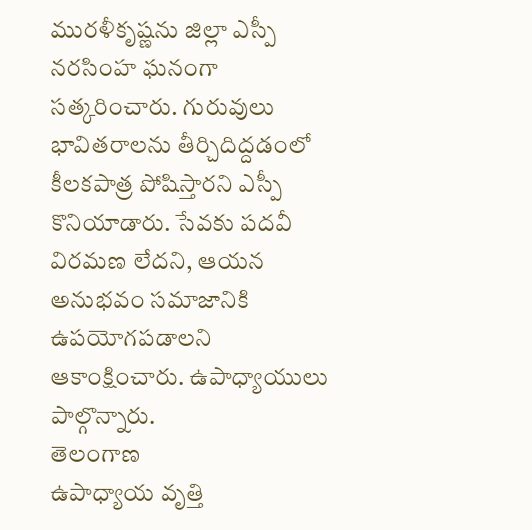మురళీకృష్ణను జిల్లా ఎస్పీ నరసింహ ఘనంగా సత్కరించారు. గురువులు భావితరాలను తీర్చిదిద్దడంలో కీలకపాత్ర పోషిస్తారని ఎస్పీ కొనియాడారు. సేవకు పదవీ విరమణ లేదని, ఆయన అనుభవం సమాజానికి ఉపయోగపడాలని ఆకాంక్షించారు. ఉపాధ్యాయులు పాల్గొన్నారు.
తెలంగాణ
ఉపాధ్యాయ వృత్తి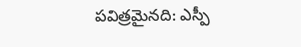పవిత్రమైనది: ఎస్పీ